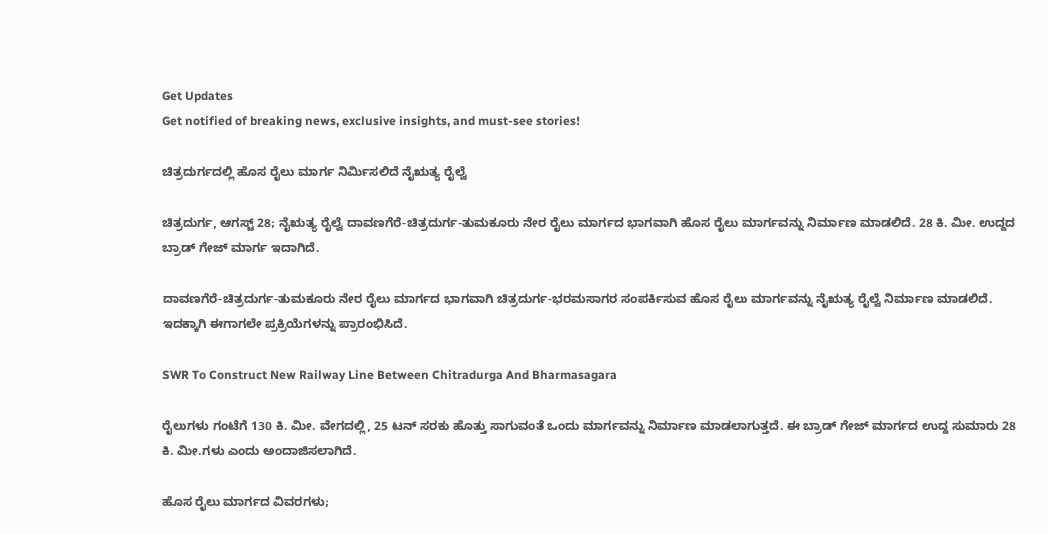Get Updates
Get notified of breaking news, exclusive insights, and must-see stories!

ಚಿತ್ರದುರ್ಗದಲ್ಲಿ ಹೊಸ ರೈಲು ಮಾರ್ಗ ನಿರ್ಮಿಸಲಿದೆ ನೈಋತ್ಯ ರೈಲ್ವೆ

ಚಿತ್ರದುರ್ಗ, ಆಗಸ್ಟ್ 28; ನೈಋತ್ಯ ರೈಲ್ವೆ ದಾವಣಗೆರೆ-ಚಿತ್ರದುರ್ಗ-ತುಮಕೂರು ನೇರ ರೈಲು ಮಾರ್ಗದ ಭಾಗವಾಗಿ ಹೊಸ ರೈಲು ಮಾರ್ಗವನ್ನು ನಿರ್ಮಾಣ ಮಾಡಲಿದೆ. 28 ಕಿ. ಮೀ. ಉದ್ದದ ಬ್ರಾಡ್‌ ಗೇಜ್ ಮಾರ್ಗ ಇದಾಗಿದೆ.

ದಾವಣಗೆರೆ-ಚಿತ್ರದುರ್ಗ-ತುಮಕೂರು ನೇರ ರೈಲು ಮಾರ್ಗದ ಭಾಗವಾಗಿ ಚಿತ್ರದುರ್ಗ-ಭರಮಸಾಗರ ಸಂಪರ್ಕಿಸುವ ಹೊಸ ರೈಲು ಮಾರ್ಗವನ್ನು ನೈಋತ್ಯ ರೈಲ್ವೆ ನಿರ್ಮಾಣ ಮಾಡಲಿದೆ. ಇದಕ್ಕಾಗಿ ಈಗಾಗಲೇ ಪ್ರಕ್ರಿಯೆಗಳನ್ನು ಪ್ರಾರಂಭಿಸಿದೆ.

SWR To Construct New Railway Line Between Chitradurga And Bharmasagara

ರೈಲುಗಳು ಗಂಟೆಗೆ 130 ಕಿ. ಮೀ. ವೇಗದಲ್ಲಿ, 25 ಟನ್ ಸರಕು ಹೊತ್ತು ಸಾಗುವಂತೆ ಒಂದು ಮಾರ್ಗವನ್ನು ನಿರ್ಮಾಣ ಮಾಡಲಾಗುತ್ತದೆ. ಈ ಬ್ರಾಡ್‌ ಗೇಜ್ ಮಾರ್ಗದ ಉದ್ದ ಸುಮಾರು 28 ಕಿ. ಮೀ.ಗಳು ಎಂದು ಅಂದಾಜಿಸಲಾಗಿದೆ.

ಹೊಸ ರೈಲು ಮಾರ್ಗದ ವಿವರಗಳು;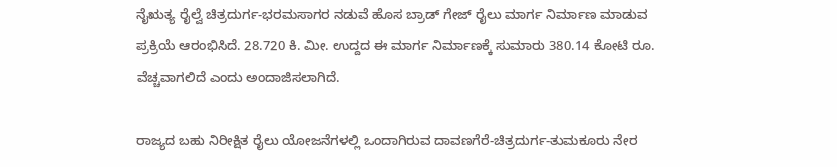ನೈಋತ್ಯ ರೈಲ್ವೆ ಚಿತ್ರದುರ್ಗ-ಭರಮಸಾಗರ ನಡುವೆ ಹೊಸ ಬ್ರಾಡ್ ಗೇಜ್ ರೈಲು ಮಾರ್ಗ ನಿರ್ಮಾಣ ಮಾಡುವ ಪ್ರಕ್ರಿಯೆ ಆರಂಭಿಸಿದೆ. 28.720 ಕಿ. ಮೀ. ಉದ್ದದ ಈ ಮಾರ್ಗ ನಿರ್ಮಾಣಕ್ಕೆ ಸುಮಾರು 380.14 ಕೋಟಿ ರೂ. ವೆಚ್ಚವಾಗಲಿದೆ ಎಂದು ಅಂದಾಜಿಸಲಾಗಿದೆ.

ರಾಜ್ಯದ ಬಹು ನಿರೀಕ್ಷಿತ ರೈಲು ಯೋಜನೆಗಳಲ್ಲಿ ಒಂದಾಗಿರುವ ದಾವಣಗೆರೆ-ಚಿತ್ರದುರ್ಗ-ತುಮಕೂರು ನೇರ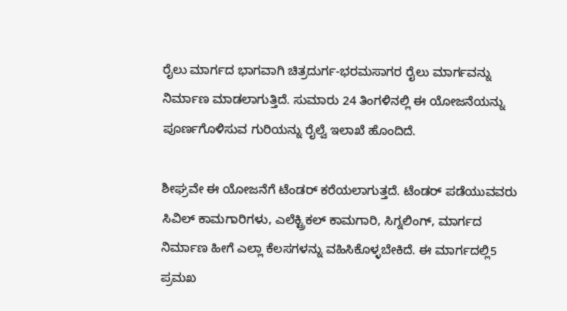ರೈಲು ಮಾರ್ಗದ ಭಾಗವಾಗಿ ಚಿತ್ರದುರ್ಗ-ಭರಮಸಾಗರ ರೈಲು ಮಾರ್ಗವನ್ನು ನಿರ್ಮಾಣ ಮಾಡಲಾಗುತ್ತಿದೆ. ಸುಮಾರು 24 ತಿಂಗಳಿನಲ್ಲಿ ಈ ಯೋಜನೆಯನ್ನು ಪೂರ್ಣಗೊಳಿಸುವ ಗುರಿಯನ್ನು ರೈಲ್ವೆ ಇಲಾಖೆ ಹೊಂದಿದೆ.

ಶೀಘ್ರವೇ ಈ ಯೋಜನೆಗೆ ಟೆಂಡರ್ ಕರೆಯಲಾಗುತ್ತದೆ. ಟೆಂಡರ್ ಪಡೆಯುವವರು ಸಿವಿಲ್ ಕಾಮಗಾರಿಗಳು, ಎಲೆಕ್ಟ್ರಿಕಲ್ ಕಾಮಗಾರಿ, ಸಿಗ್ನಲಿಂಗ್, ಮಾರ್ಗದ ನಿರ್ಮಾಣ ಹೀಗೆ ಎಲ್ಲಾ ಕೆಲಸಗಳನ್ನು ವಹಿಸಿಕೊಳ್ಳಬೇಕಿದೆ. ಈ ಮಾರ್ಗದಲ್ಲಿ5 ಪ್ರಮಖ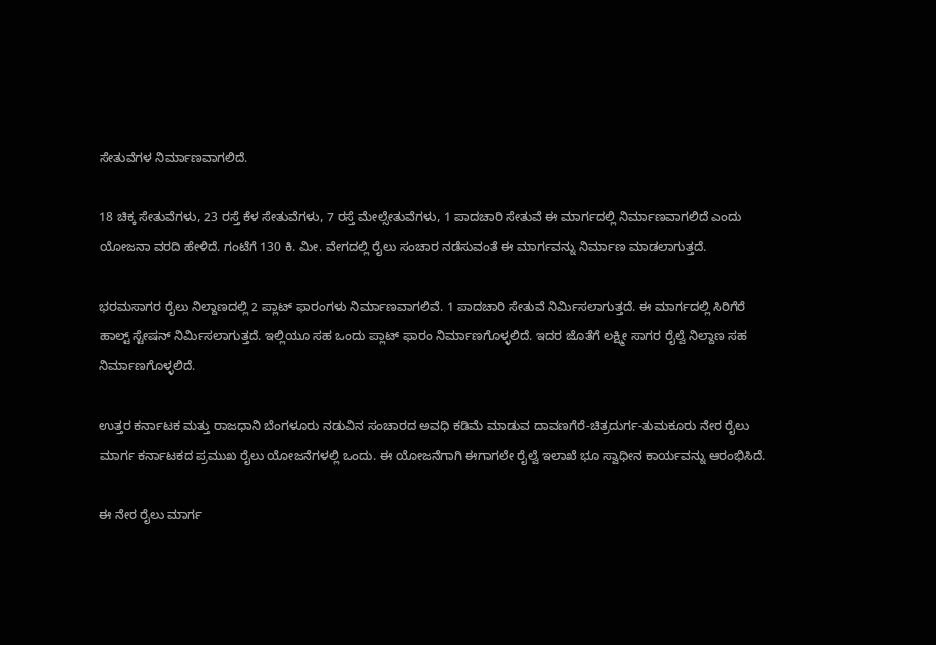ಸೇತುವೆಗಳ ನಿರ್ಮಾಣವಾಗಲಿದೆ.

18 ಚಿಕ್ಕ ಸೇತುವೆಗಳು, 23 ರಸ್ತೆ ಕೆಳ ಸೇತುವೆಗಳು, 7 ರಸ್ತೆ ಮೇಲ್ಸೇತುವೆಗಳು, 1 ಪಾದಚಾರಿ ಸೇತುವೆ ಈ ಮಾರ್ಗದಲ್ಲಿ ನಿರ್ಮಾಣವಾಗಲಿದೆ ಎಂದು ಯೋಜನಾ ವರದಿ ಹೇಳಿದೆ. ಗಂಟೆಗೆ 130 ಕಿ. ಮೀ. ವೇಗದಲ್ಲಿ ರೈಲು ಸಂಚಾರ ನಡೆಸುವಂತೆ ಈ ಮಾರ್ಗವನ್ನು ನಿರ್ಮಾಣ ಮಾಡಲಾಗುತ್ತದೆ.

ಭರಮಸಾಗರ ರೈಲು ನಿಲ್ದಾಣದಲ್ಲಿ 2 ಪ್ಲಾಟ್‌ ಫಾರಂಗಳು ನಿರ್ಮಾಣವಾಗಲಿವೆ. 1 ಪಾದಚಾರಿ ಸೇತುವೆ ನಿರ್ಮಿಸಲಾಗುತ್ತದೆ. ಈ ಮಾರ್ಗದಲ್ಲಿ ಸಿರಿಗೆರೆ ಹಾಲ್ಟ್ ಸ್ಟೇಷನ್ ನಿರ್ಮಿಸಲಾಗುತ್ತದೆ. ಇಲ್ಲಿಯೂ ಸಹ ಒಂದು ಪ್ಲಾಟ್ ಫಾರಂ ನಿರ್ಮಾಣಗೊಳ್ಳಲಿದೆ. ಇದರ ಜೊತೆಗೆ ಲಕ್ಷ್ಮೀ ಸಾಗರ ರೈಲ್ವೆ ನಿಲ್ದಾಣ ಸಹ ನಿರ್ಮಾಣಗೊಳ್ಳಲಿದೆ.

ಉತ್ತರ ಕರ್ನಾಟಕ ಮತ್ತು ರಾಜಧಾನಿ ಬೆಂಗಳೂರು ನಡುವಿನ ಸಂಚಾರದ ಅವಧಿ ಕಡಿಮೆ ಮಾಡುವ ದಾವಣಗೆರೆ-ಚಿತ್ರದುರ್ಗ-ತುಮಕೂರು ನೇರ ರೈಲು ಮಾರ್ಗ ಕರ್ನಾಟಕದ ಪ್ರಮುಖ ರೈಲು ಯೋಜನೆಗಳಲ್ಲಿ ಒಂದು. ಈ ಯೋಜನೆಗಾಗಿ ಈಗಾಗಲೇ ರೈಲ್ವೆ ಇಲಾಖೆ ಭೂ ಸ್ವಾಧೀನ ಕಾರ್ಯವನ್ನು ಆರಂಭಿಸಿದೆ.

ಈ ನೇರ ರೈಲು ಮಾರ್ಗ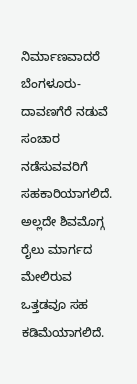ನಿರ್ಮಾಣವಾದರೆ ಬೆಂಗಳೂರು-ದಾವಣಗೆರೆ ನಡುವೆ ಸಂಚಾರ ನಡೆಸುವವರಿಗೆ ಸಹಕಾರಿಯಾಗಲಿದೆ. ಅಲ್ಲದೇ ಶಿವಮೊಗ್ಗ ರೈಲು ಮಾರ್ಗದ ಮೇಲಿರುವ ಒತ್ತಡವೂ ಸಹ ಕಡಿಮೆಯಾಗಲಿದೆ.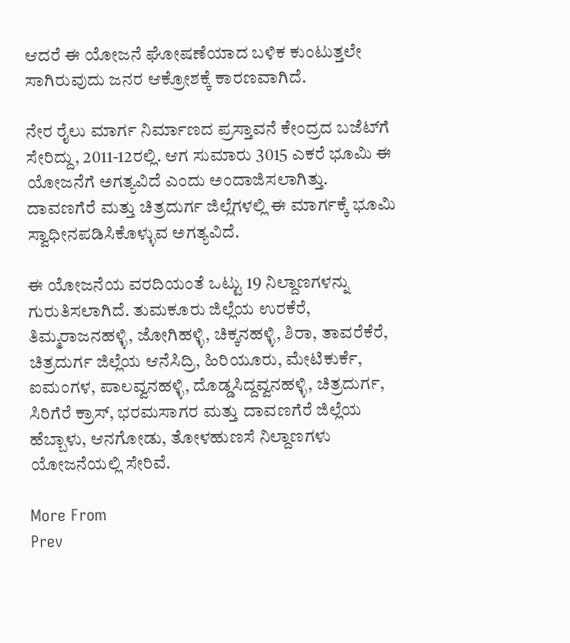ಆದರೆ ಈ ಯೋಜನೆ ಘೋಷಣೆಯಾದ ಬಳಿಕ ಕುಂಟುತ್ತಲೇ ಸಾಗಿರುವುದು ಜನರ ಆಕ್ರೋಶಕ್ಕೆ ಕಾರಣವಾಗಿದೆ.

ನೇರ ರೈಲು ಮಾರ್ಗ ನಿರ್ಮಾಣದ ಪ್ರಸ್ತಾವನೆ ಕೇಂದ್ರದ ಬಜೆಟ್‌ಗೆ ಸೇರಿದ್ದು, 2011-12ರಲ್ಲಿ. ಆಗ ಸುಮಾರು 3015 ಎಕರೆ ಭೂಮಿ ಈ ಯೋಜನೆಗೆ ಅಗತ್ಯವಿದೆ ಎಂದು ಅಂದಾಜಿಸಲಾಗಿತ್ತು. ದಾವಣಗೆರೆ ಮತ್ತು ಚಿತ್ರದುರ್ಗ ಜಿಲ್ಲೆಗಳಲ್ಲಿ ಈ ಮಾರ್ಗಕ್ಕೆ ಭೂಮಿ ಸ್ವಾಧೀನಪಡಿಸಿಕೊಳ್ಳುವ ಅಗತ್ಯವಿದೆ.

ಈ ಯೋಜನೆಯ ವರದಿಯಂತೆ ಒಟ್ಟು 19 ನಿಲ್ದಾಣಗಳನ್ನು ಗುರುತಿಸಲಾಗಿದೆ. ತುಮಕೂರು ಜಿಲ್ಲೆಯ ಉರಕೆರೆ, ತಿಮ್ಮರಾಜನಹಳ್ಳಿ, ಜೋಗಿಹಳ್ಳಿ, ಚಿಕ್ಕನಹಳ್ಳಿ, ಶಿರಾ, ತಾವರೆಕೆರೆ, ಚಿತ್ರದುರ್ಗ ಜಿಲ್ಲೆಯ ಆನೆಸಿದ್ರಿ, ಹಿರಿಯೂರು, ಮೇಟಿಕುರ್ಕೆ, ಐಮಂಗಳ, ಪಾಲವ್ವನಹಳ್ಳಿ, ದೊಡ್ಡಸಿದ್ದವ್ವನಹಳ್ಳಿ, ಚಿತ್ರದುರ್ಗ, ಸಿರಿಗೆರೆ ಕ್ರಾಸ್, ಭರಮಸಾಗರ ಮತ್ತು ದಾವಣಗೆರೆ ಜಿಲ್ಲೆಯ ಹೆಬ್ಬಾಳು, ಆನಗೋಡು, ತೋಳಹುಣಸೆ ನಿಲ್ದಾಣಗಳು ಯೋಜನೆಯಲ್ಲಿ ಸೇರಿವೆ.

More From
Prev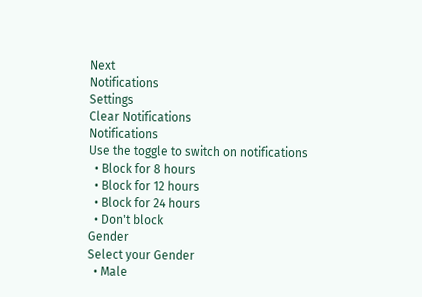Next
Notifications
Settings
Clear Notifications
Notifications
Use the toggle to switch on notifications
  • Block for 8 hours
  • Block for 12 hours
  • Block for 24 hours
  • Don't block
Gender
Select your Gender
  • Male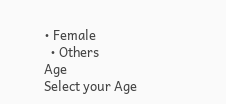• Female
  • Others
Age
Select your Age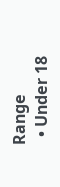Range
  • Under 18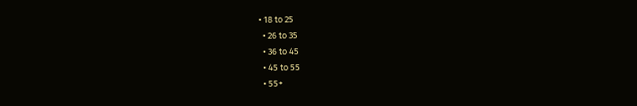• 18 to 25
  • 26 to 35
  • 36 to 45
  • 45 to 55
  • 55+